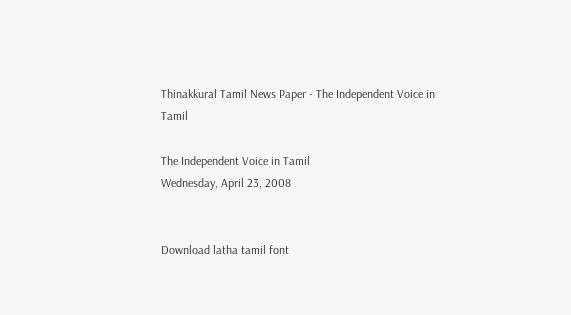Thinakkural Tamil News Paper - The Independent Voice in Tamil

The Independent Voice in Tamil
Wednesday, April 23, 2008


Download latha tamil font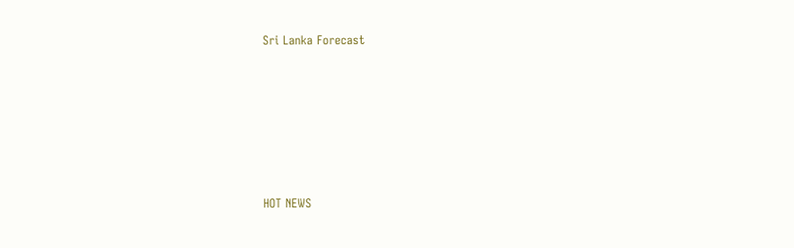Sri Lanka Forecast







HOT NEWS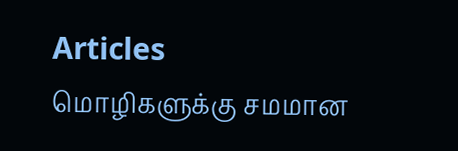Articles
மொழிகளுக்கு சமமான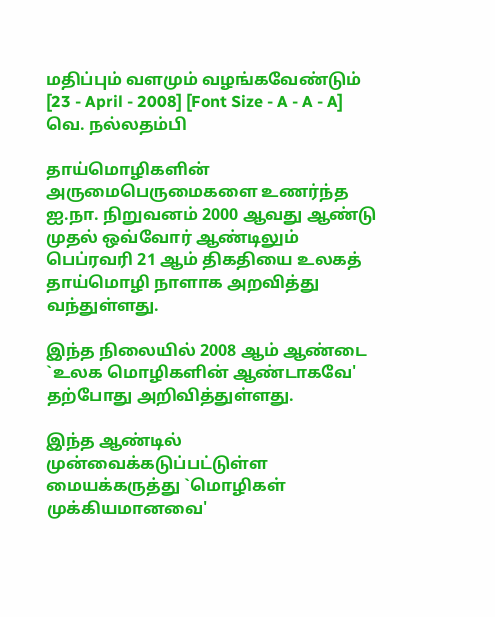மதிப்பும் வளமும் வழங்கவேண்டும்
[23 - April - 2008] [Font Size - A - A - A]
வெ. நல்லதம்பி

தாய்மொழிகளின் அருமைபெருமைகளை உணர்ந்த ஐ.நா. நிறுவனம் 2000 ஆவது ஆண்டு முதல் ஒவ்வோர் ஆண்டிலும் பெப்ரவரி 21 ஆம் திகதியை உலகத் தாய்மொழி நாளாக அறவித்து வந்துள்ளது.

இந்த நிலையில் 2008 ஆம் ஆண்டை `உலக மொழிகளின் ஆண்டாகவே' தற்போது அறிவித்துள்ளது.

இந்த ஆண்டில் முன்வைக்கடுப்பட்டுள்ள மையக்கருத்து `மொழிகள் முக்கியமானவை'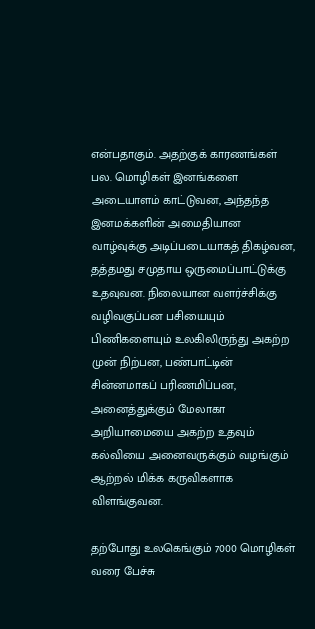என்பதாகும். அதற்குக் காரணங்கள் பல. மொழிகள் இனங்களை அடையாளம் காட்டுவன, அந்தந்த இனமக்களின் அமைதியான வாழ்வுக்கு அடிப்படையாகத் திகழ்வன, தத்தமது சமுதாய ஒருமைப்பாட்டுக்கு உதவுவன. நிலையான வளர்ச்சிக்கு வழிவகுப்பன பசியையும் பிணிகளையும் உலகிலிருந்து அகற்ற முன் நிற்பன, பண்பாட்டின் சின்னமாகப் பரிணமிப்பன, அனைத்துக்கும் மேலாகா அறியாமையை அகற்ற உதவும் கல்வியை அனைவருக்கும் வழங்கும் ஆற்றல் மிக்க கருவிகளாக விளங்குவன.

தற்போது உலகெங்கும் 7000 மொழிகள் வரை பேச்சு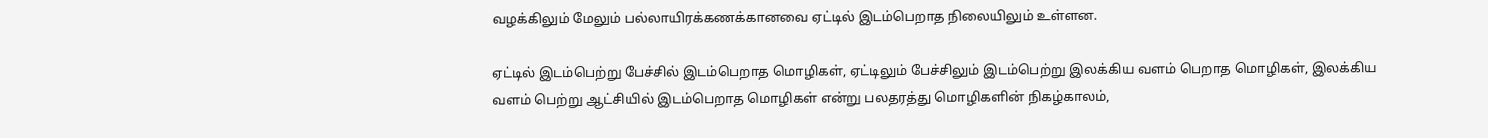வழக்கிலும் மேலும் பல்லாயிரக்கணக்கானவை ஏட்டில் இடம்பெறாத நிலையிலும் உள்ளன.

ஏட்டில் இடம்பெற்று பேச்சில் இடம்பெறாத மொழிகள், ஏட்டிலும் பேச்சிலும் இடம்பெற்று இலக்கிய வளம் பெறாத மொழிகள், இலக்கிய வளம் பெற்று ஆட்சியில் இடம்பெறாத மொழிகள் என்று பலதரத்து மொழிகளின் நிகழ்காலம்,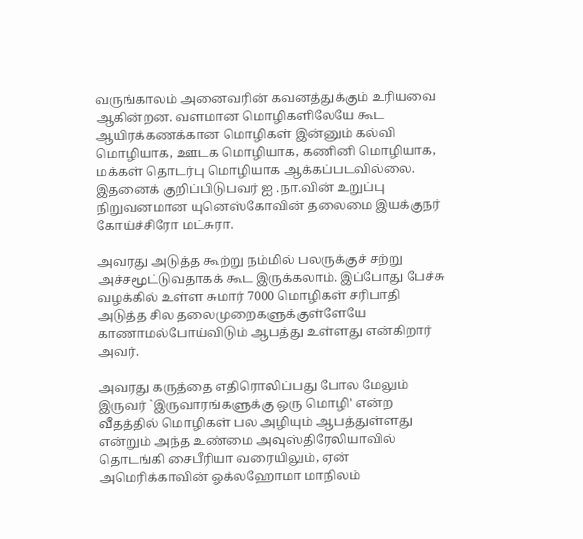வருங்காலம் அனைவரின் கவனத்துக்கும் உரியவை ஆகின்றன. வளமான மொழிகளிலேயே கூட ஆயிரக்கணக்கான மொழிகள் இன்னும் கல்வி மொழியாக, ஊடக மொழியாக, கணினி மொழியாக, மக்கள் தொடர்பு மொழியாக ஆக்கப்படவில்லை. இதனைக் குறிப்பிடுபவர் ஐ .நா.வின் உறுப்பு நிறுவனமான யுனெஸ்கோவின் தலைமை இயக்குநர் கோய்ச்சிரோ மட்சுரா.

அவரது அடுத்த கூற்று நம்மில் பலருக்குச் சற்று அச்சமூட்டுவதாகக் கூட இருக்கலாம். இப்போது பேச்சு வழக்கில் உள்ள சுமார் 7000 மொழிகள் சரிபாதி அடுத்த சில தலைமுறைகளுக்குள்ளேயே காணாமல்போய்விடும் ஆபத்து உள்ளது என்கிறார் அவர்.

அவரது கருத்தை எதிரொலிப்பது போல மேலும் இருவர் `இருவாரங்களுக்கு ஒரு மொழி' என்ற வீதத்தில் மொழிகள் பல அழியும் ஆபத்துள்ளது என்றும் அந்த உண்மை அவுஸ்திரேலியாவில் தொடங்கி சைபீரியா வரையிலும், ஏன் அமெரிக்காவின் ஓக்லஹோமா மாநிலம்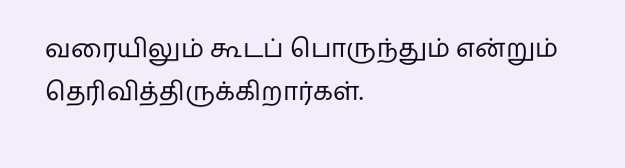வரையிலும் கூடப் பொருந்தும் என்றும் தெரிவித்திருக்கிறார்கள்.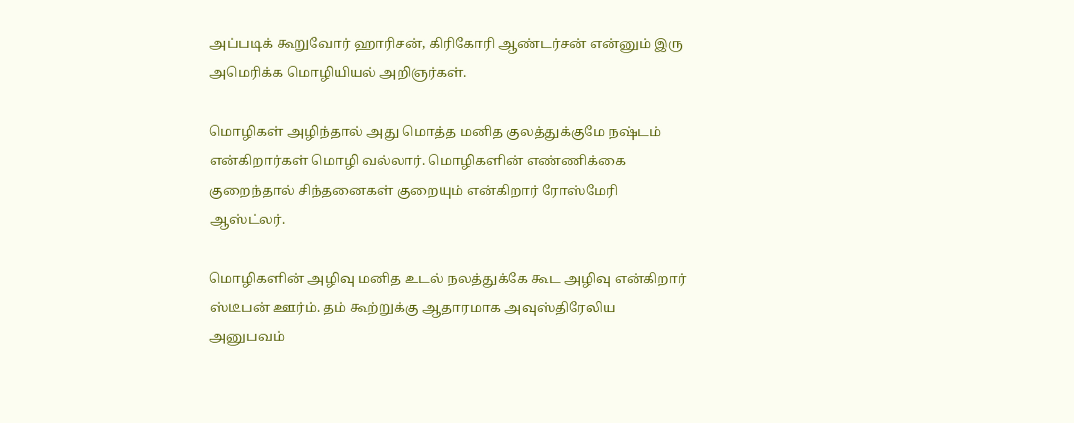அப்படிக் கூறுவோர் ஹாரிசன், கிரிகோரி ஆண்டர்சன் என்னும் இரு அமெரிக்க மொழியியல் அறிஞர்கள்.

மொழிகள் அழிந்தால் அது மொத்த மனித குலத்துக்குமே நஷ்டம் என்கிறார்கள் மொழி வல்லார். மொழிகளின் எண்ணிக்கை குறைந்தால் சிந்தனைகள் குறையும் என்கிறார் ரோஸ்மேரி ஆஸ்ட்லர்.

மொழிகளின் அழிவு மனித உடல் நலத்துக்கே கூட அழிவு என்கிறார் ஸ்டீபன் ஊர்ம். தம் கூற்றுக்கு ஆதாரமாக அவுஸ்திரேலிய அனுபவம்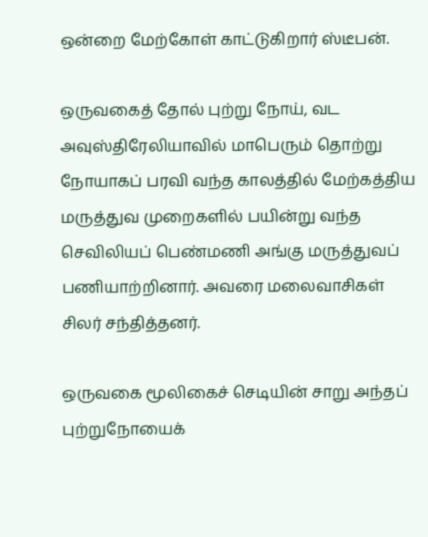ஒன்றை மேற்கோள் காட்டுகிறார் ஸ்டீபன்.

ஒருவகைத் தோல் புற்று நோய், வட அவுஸ்திரேலியாவில் மாபெரும் தொற்று நோயாகப் பரவி வந்த காலத்தில் மேற்கத்திய மருத்துவ முறைகளில் பயின்று வந்த செவிலியப் பெண்மணி அங்கு மருத்துவப் பணியாற்றினார். அவரை மலைவாசிகள் சிலர் சந்தித்தனர்.

ஒருவகை மூலிகைச் செடியின் சாறு அந்தப் புற்றுநோயைக்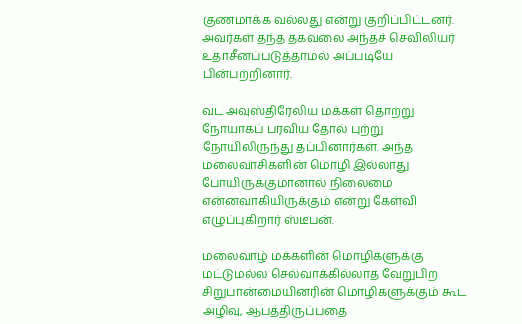குணமாக்க வல்லது என்று குறிப்பிட்டனர். அவர்கள் தந்த தகவலை அந்தச் செவிலியர் உதாசீனப்படுத்தாமல் அப்படியே பின்பற்றினார்.

வட அவுஸ்திரேலிய மக்கள் தொற்று நோயாகப் பரவிய தோல் புற்று நோயிலிருந்து தப்பினார்கள். அந்த மலைவாசிகளின் மொழி இல்லாது போயிருக்குமானால் நிலைமை என்னவாகியிருக்கும் என்று கேள்வி எழுப்புகிறார் ஸ்டீபன்.

மலைவாழ் மக்களின் மொழிகளுக்கு மட்டுமல்ல செல்வாக்கில்லாத வேறுபிற சிறுபான்மையினரின் மொழிகளுக்கும் கூட அழிவு, ஆபத்திருப்பதை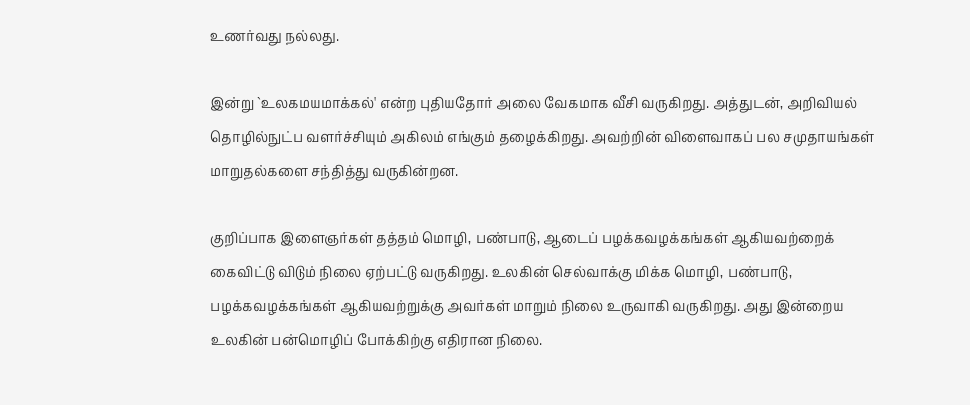உணர்வது நல்லது.

இன்று `உலகமயமாக்கல்' என்ற புதியதோர் அலை வேகமாக வீசி வருகிறது. அத்துடன், அறிவியல் தொழில்நுட்ப வளர்ச்சியும் அகிலம் எங்கும் தழைக்கிறது. அவற்றின் விளைவாகப் பல சமுதாயங்கள் மாறுதல்களை சந்தித்து வருகின்றன.

குறிப்பாக இளைஞர்கள் தத்தம் மொழி, பண்பாடு, ஆடைப் பழக்கவழக்கங்கள் ஆகியவற்றைக் கைவிட்டு விடும் நிலை ஏற்பட்டு வருகிறது. உலகின் செல்வாக்கு மிக்க மொழி, பண்பாடு, பழக்கவழக்கங்கள் ஆகியவற்றுக்கு அவர்கள் மாறும் நிலை உருவாகி வருகிறது. அது இன்றைய உலகின் பன்மொழிப் போக்கிற்கு எதிரான நிலை.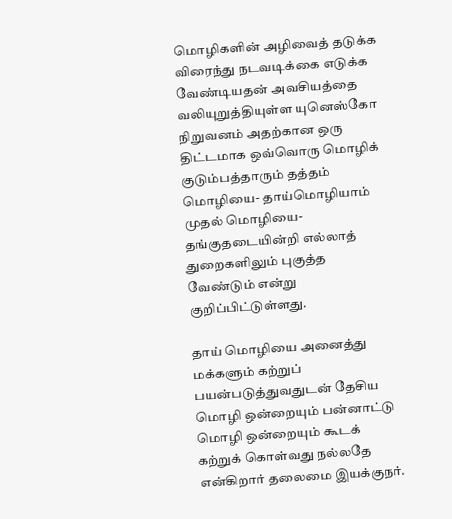மொழிகளின் அழிவைத் தடுக்க விரைந்து நடவடிக்கை எடுக்க வேண்டியதன் அவசியத்தை வலியுறுத்தியுள்ள யுனெஸ்கோ நிறுவனம் அதற்கான ஒரு திட்டமாக ஒவ்வொரு மொழிக் குடும்பத்தாரும் தத்தம் மொழியை- தாய்மொழியாம் முதல் மொழியை- தங்குதடையின்றி எல்லாத் துறைகளிலும் புகுத்த வேண்டும் என்று குறிப்பிட்டுள்ளது.

தாய் மொழியை அனைத்து மக்களும் கற்றுப் பயன்படுத்துவதுடன் தேசிய மொழி ஒன்றையும் பன்னாட்டு மொழி ஒன்றையும் கூடக் கற்றுக் கொள்வது நல்லதே என்கிறார் தலைமை இயக்குநர்.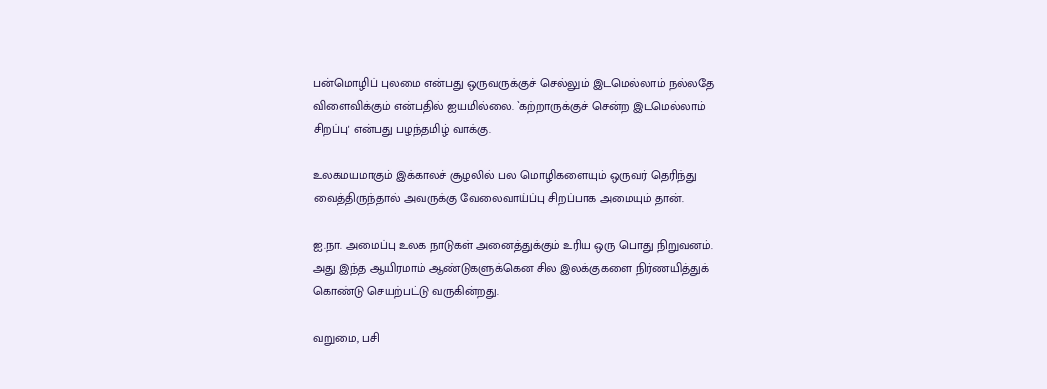பன்மொழிப் புலமை என்பது ஒருவருக்குச் செல்லும் இடமெல்லாம் நல்லதே விளைவிக்கும் என்பதில் ஐயமில்லை. `கற்றாருக்குச் சென்ற இடமெல்லாம் சிறப்பு' என்பது பழந்தமிழ் வாக்கு.

உலகமயமாகும் இக்காலச் சூழலில் பல மொழிகளையும் ஒருவர் தெரிந்து வைத்திருந்தால் அவருக்கு வேலைவாய்ப்பு சிறப்பாக அமையும் தான்.

ஐ.நா. அமைப்பு உலக நாடுகள் அனைத்துக்கும் உரிய ஒரு பொது நிறுவனம். அது இந்த ஆயிரமாம் ஆண்டுகளுக்கென சில இலக்குகளை நிர்ணயித்துக் கொண்டு செயற்பட்டு வருகின்றது.

வறுமை, பசி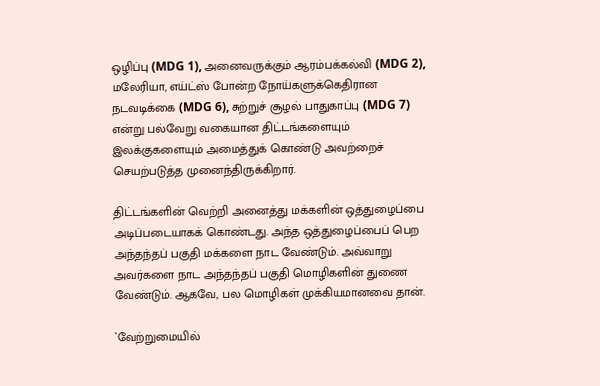ஒழிப்பு (MDG 1), அனைவருக்கும் ஆரம்பக்கல்வி (MDG 2), மலேரியா, எய்ட்ஸ் போன்ற நோய்களுக்கெதிரான நடவடிக்கை (MDG 6), சுற்றுச் சூழல் பாதுகாப்பு (MDG 7) என்று பல்வேறு வகையான திட்டங்களையும் இலக்குகளையும் அமைத்துக் கொண்டு அவற்றைச் செயற்படுத்த முனைந்திருக்கிறார்.

திட்டங்களின் வெற்றி அனைத்து மக்களின் ஒத்துழைப்பை அடிப்படையாகக் கொண்டது. அந்த ஒத்துழைப்பைப் பெற அந்தந்தப் பகுதி மக்களை நாட வேண்டும். அவ்வாறு அவர்களை நாட அந்தந்தப் பகுதி மொழிகளின் துணை வேண்டும். ஆகவே, பல மொழிகள் முக்கியமானவை தான்.

`வேற்றுமையில்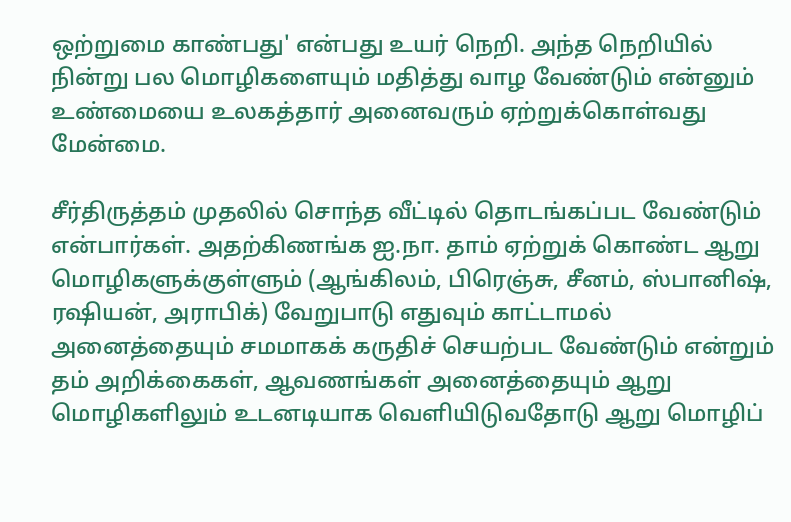ஒற்றுமை காண்பது' என்பது உயர் நெறி. அந்த நெறியில் நின்று பல மொழிகளையும் மதித்து வாழ வேண்டும் என்னும் உண்மையை உலகத்தார் அனைவரும் ஏற்றுக்கொள்வது மேன்மை.

சீர்திருத்தம் முதலில் சொந்த வீட்டில் தொடங்கப்பட வேண்டும் என்பார்கள். அதற்கிணங்க ஐ.நா. தாம் ஏற்றுக் கொண்ட ஆறு மொழிகளுக்குள்ளும் (ஆங்கிலம், பிரெஞ்சு, சீனம், ஸ்பானிஷ், ரஷியன், அராபிக்) வேறுபாடு எதுவும் காட்டாமல் அனைத்தையும் சமமாகக் கருதிச் செயற்பட வேண்டும் என்றும் தம் அறிக்கைகள், ஆவணங்கள் அனைத்தையும் ஆறு மொழிகளிலும் உடனடியாக வெளியிடுவதோடு ஆறு மொழிப்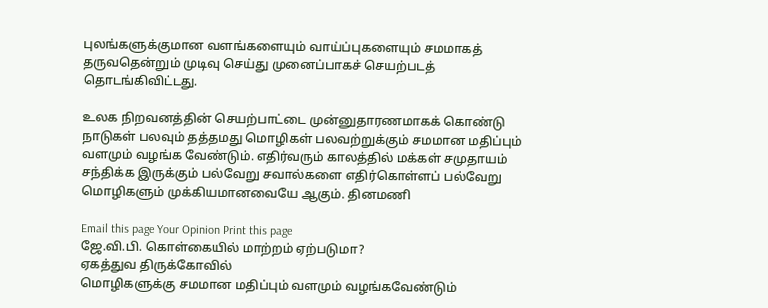புலங்களுக்குமான வளங்களையும் வாய்ப்புகளையும் சமமாகத் தருவதென்றும் முடிவு செய்து முனைப்பாகச் செயற்படத் தொடங்கிவிட்டது.

உலக நிறவனத்தின் செயற்பாட்டை முன்னுதாரணமாகக் கொண்டு நாடுகள் பலவும் தத்தமது மொழிகள் பலவற்றுக்கும் சமமான மதிப்பும் வளமும் வழங்க வேண்டும். எதிர்வரும் காலத்தில் மக்கள் சமுதாயம் சந்திக்க இருக்கும் பல்வேறு சவால்களை எதிர்கொள்ளப் பல்வேறு மொழிகளும் முக்கியமானவையே ஆகும். தினமணி

Email this page Your Opinion Print this page
ஜே.வி.பி. கொள்கையில் மாற்றம் ஏற்படுமா?
ஏகத்துவ திருக்கோவில்
மொழிகளுக்கு சமமான மதிப்பும் வளமும் வழங்கவேண்டும்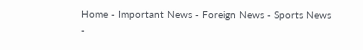Home - Important News - Foreign News - Sports News -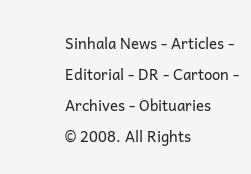Sinhala News - Articles - Editorial - DR - Cartoon - Archives - Obituaries
© 2008. All Rights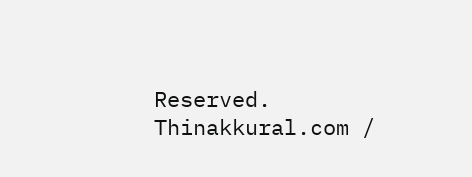Reserved. Thinakkural.com /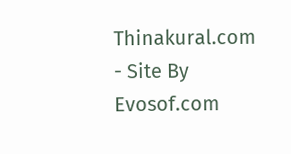Thinakural.com - Site By Evosof.com